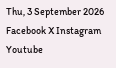Thu, 3 September 2026
Facebook X Instagram Youtube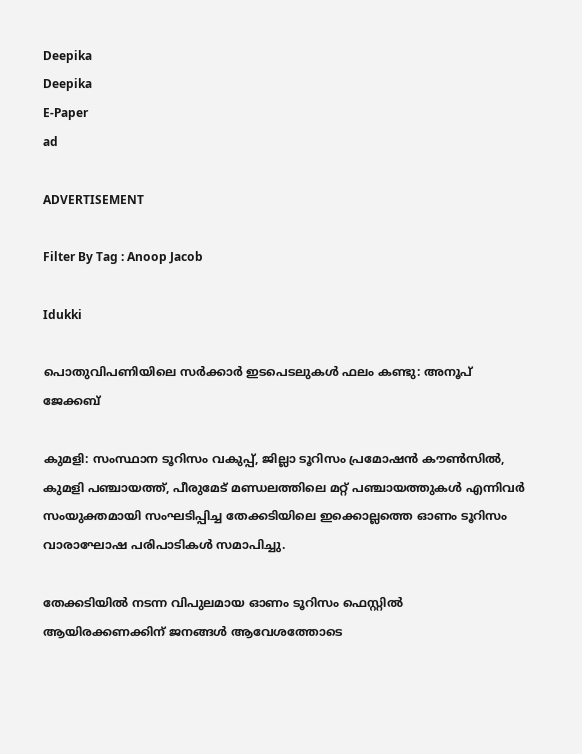Deepika
Deepika
E-Paper
ad

ADVERTISEMENT

Filter By Tag : Anoop Jacob

Idukki

പൊതുവിപണിയിലെ സർക്കാർ ഇടപെടലുകൾ ഫലം കണ്ടു: അനൂപ് ജേക്കബ്

കുമളി: സംസ്ഥാന ടൂറിസം വകുപ്പ്, ജില്ലാ ടൂറിസം പ്രമോഷൻ കൗൺസിൽ, കുമളി പഞ്ചായത്ത്, പീരുമേട് മണ്ഡലത്തിലെ മറ്റ് പഞ്ചായത്തുകൾ എന്നിവർ സംയുക്തമായി സംഘടിപ്പിച്ച തേക്കടിയിലെ ഇക്കൊല്ലത്തെ ഓണം ടൂറിസം വാരാഘോഷ പരിപാടികൾ സമാപിച്ചു.

തേക്കടിയിൽ നടന്ന വിപുലമായ ഓണം ടൂറിസം ഫെസ്റ്റിൽ ആയിരക്കണക്കിന് ജനങ്ങൾ ആവേശത്തോടെ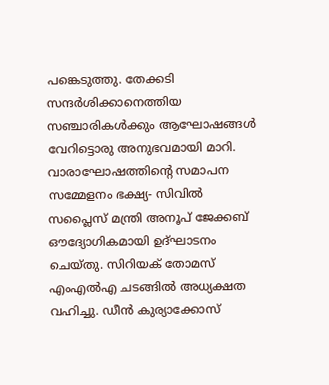പങ്കെടുത്തു. തേക്കടി സന്ദർശിക്കാനെത്തിയ സഞ്ചാരികൾക്കും ആഘോഷങ്ങൾ വേറിട്ടൊരു അനുഭവമായി മാറി. വാരാഘോഷത്തിന്‍റെ സമാപന സമ്മേളനം ഭക്ഷ്യ- സിവിൽ സപ്ലൈസ് മന്ത്രി അനൂപ് ജേക്കബ് ഔദ്യോഗികമായി ഉദ്ഘാടനം ചെയ്തു. സിറിയക് തോമസ് എംഎൽഎ ചടങ്ങിൽ അധ്യക്ഷത വഹിച്ചു. ഡീൻ കുര്യാക്കോസ്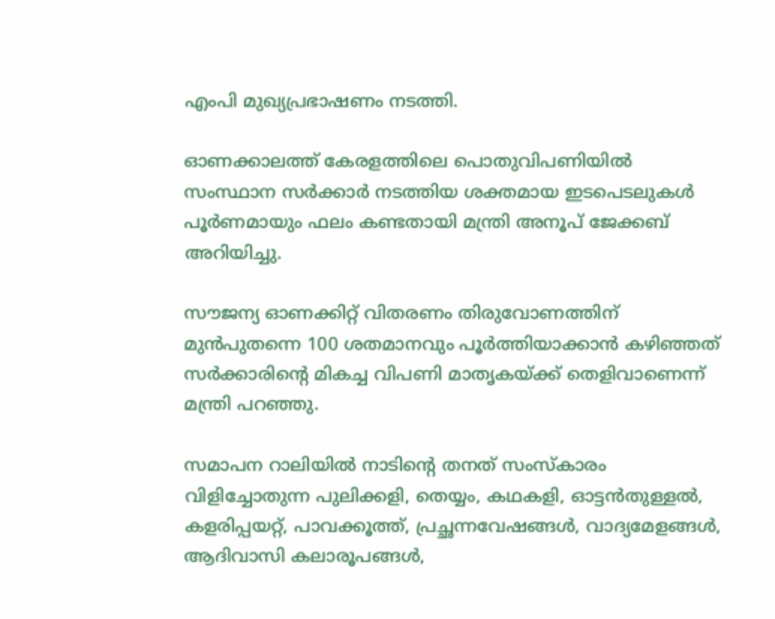എംപി മുഖ്യപ്രഭാഷണം നടത്തി.

ഓണക്കാലത്ത് കേരളത്തിലെ പൊതുവിപണിയിൽ സംസ്ഥാന സർക്കാർ നടത്തിയ ശക്തമായ ഇടപെടലുകൾ പൂർണമായും ഫലം കണ്ടതായി മന്ത്രി അനൂപ് ജേക്കബ് അറിയിച്ചു.

സൗജന്യ ഓണക്കിറ്റ് വിതരണം തിരുവോണത്തിന് മുൻപുതന്നെ 100 ശതമാനവും പൂർത്തിയാക്കാൻ കഴിഞ്ഞത് സർക്കാരിന്‍റെ മികച്ച വിപണി മാതൃകയ്ക്ക് തെളിവാണെന്ന് മന്ത്രി പറഞ്ഞു.

സമാപന റാലിയിൽ നാടിന്‍റെ തനത് സംസ്കാരം വിളിച്ചോതുന്ന പുലിക്കളി, തെയ്യം, കഥകളി, ഓട്ടൻതുള്ളൽ, കളരിപ്പയറ്റ്, പാവക്കൂത്ത്, പ്രച്ഛന്നവേഷങ്ങൾ, വാദ്യമേളങ്ങൾ, ആദിവാസി കലാരൂപങ്ങൾ,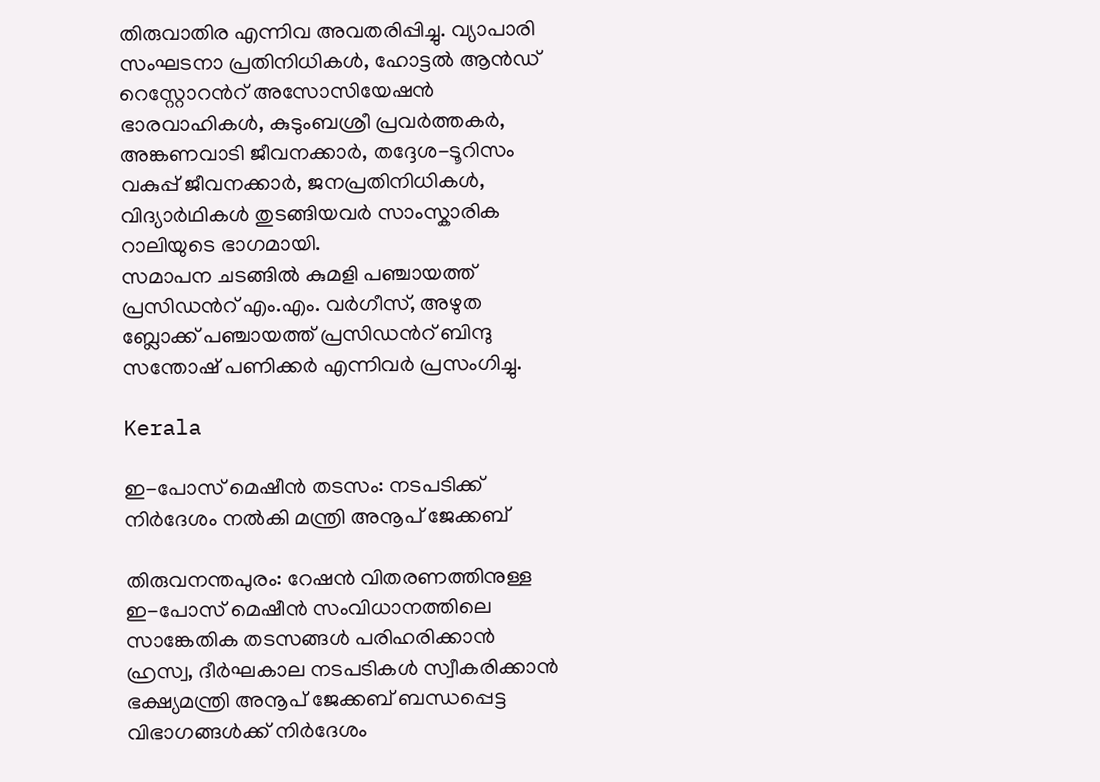തിരുവാതിര എന്നിവ അവതരിപ്പിച്ചു. വ്യാപാരി സംഘടനാ പ്രതിനിധികൾ, ഹോട്ടൽ ആൻഡ് റെസ്റ്റോറന്‍റ് അസോസിയേഷൻ ഭാരവാഹികൾ, കുടുംബശ്രീ പ്രവർത്തകർ, അങ്കണവാടി ജീവനക്കാർ, തദ്ദേശ-ടൂറിസം വകുപ്പ് ജീവനക്കാർ, ജനപ്രതിനിധികൾ, വിദ്യാർഥികൾ തുടങ്ങിയവർ സാംസ്കാരിക റാലിയുടെ ഭാഗമായി.
സമാപന ചടങ്ങിൽ കുമളി പഞ്ചായത്ത് പ്രസിഡന്‍റ് എം.എം. വർഗീസ്, അഴുത ബ്ലോക്ക് പഞ്ചായത്ത് പ്രസിഡന്‍റ് ബിന്ദു സന്തോഷ് പണിക്കർ എന്നിവർ പ്രസംഗിച്ചു.

Kerala

ഇ-പോസ് മെഷീൻ തടസം: നടപടിക്ക് നിർദേശം നൽകി മന്ത്രി അനൂപ് ജേക്കബ്

തിരുവനന്തപുരം: റേഷൻ വിതരണത്തിനുള്ള ഇ-പോസ് മെഷീൻ സംവിധാനത്തിലെ സാങ്കേതിക തടസങ്ങൾ പരിഹരിക്കാൻ ഹ്രസ്വ, ദീർഘകാല നടപടികൾ സ്വീകരിക്കാൻ ഭക്ഷ്യമന്ത്രി അനൂപ് ജേക്കബ് ബന്ധപ്പെട്ട വിഭാഗങ്ങൾക്ക് നിർദേശം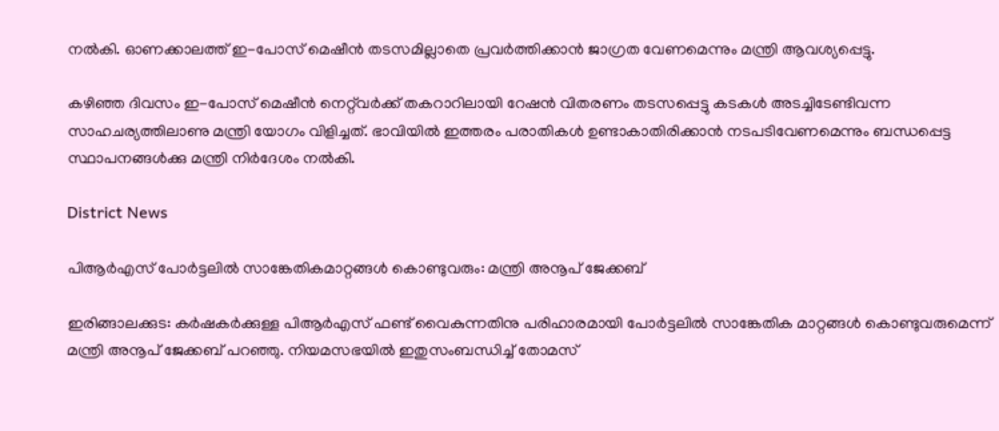നൽകി. ഓണക്കാലത്ത് ഇ-പോസ് മെഷീൻ തടസമില്ലാതെ പ്രവർത്തിക്കാൻ ജാഗ്രത വേണമെന്നും മന്ത്രി ആവശ്യപ്പെട്ടു.

കഴിഞ്ഞ ദിവസം ഇ-പോസ് മെഷീൻ നെറ്റ്‌വർക്ക് തകറാറിലായി റേഷൻ വിതരണം തടസപ്പെട്ടു കടകൾ അടച്ചിടേണ്ടിവന്ന സാഹചര്യത്തിലാണു മന്ത്രി യോഗം വിളിച്ചത്. ഭാവിയിൽ ഇത്തരം പരാതികൾ ഉണ്ടാകാതിരിക്കാൻ നടപടിവേണമെന്നും ബന്ധപ്പെട്ട സ്ഥാപനങ്ങൾക്കു മന്ത്രി നിർദേശം നൽകി.

District News

പിആര്‍എസ് പോര്‍ട്ടലില്‍ സാങ്കേതികമാറ്റങ്ങള്‍ കൊണ്ടുവരും: മന്ത്രി അനൂപ് ജേക്കബ്

ഇരിങ്ങാലക്കുട: കര്‍ഷകര്‍ക്കുള്ള പിആര്‍എസ് ഫണ്ട് വൈകുന്നതിനു പരിഹാരമായി പോര്‍ട്ടലില്‍ സാങ്കേതിക മാറ്റങ്ങള്‍ കൊണ്ടുവരുമെന്ന് മന്ത്രി അനൂപ് ജേക്കബ് പറഞ്ഞു. നിയമസഭയില്‍ ഇതുസംബന്ധിച്ച് തോമസ്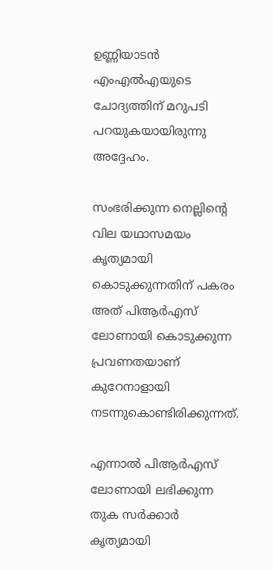ഉണ്ണിയാടന്‍ എംഎല്‍എയുടെ ചോദ്യത്തിന് മറുപടി പറയുകയായിരുന്നു അദ്ദേഹം.

സംഭരിക്കുന്ന നെല്ലിന്‍റെ വില യഥാസമയം കൃത്യമായി കൊടുക്കുന്നതിന് പകരം അത് പിആര്‍എസ് ലോണായി കൊടുക്കുന്ന പ്രവണതയാണ് കുറേനാളായി നടന്നുകൊണ്ടിരിക്കുന്നത്.

എന്നാല്‍ പിആര്‍എസ് ലോണായി ലഭിക്കുന്ന തുക സര്‍ക്കാര്‍ കൃത്യമായി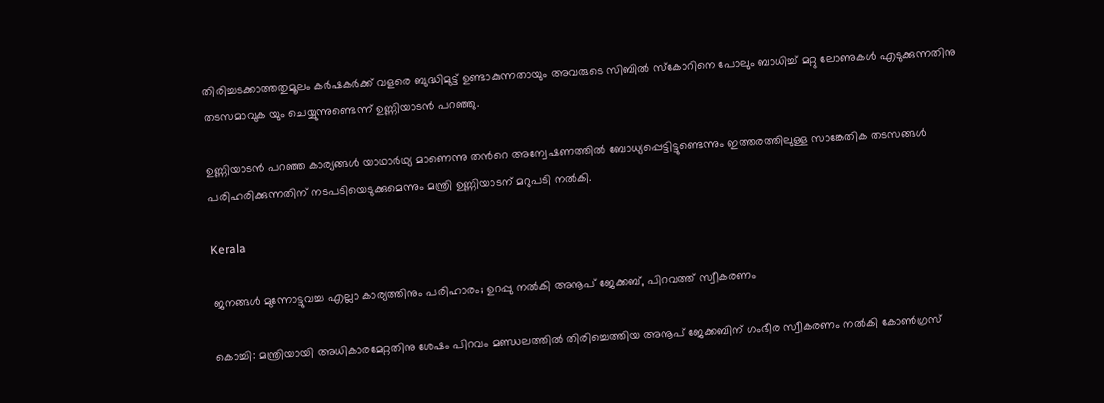തിരിച്ചടക്കാത്തതുമൂലം കര്‍ഷകര്‍ക്ക് വളരെ ബുദ്ധിമുട്ട് ഉണ്ടാകുന്നതായും അവരുടെ സിബില്‍ സ്‌കോറിനെ പോലും ബാധിച്ച് മറ്റു ലോണുകള്‍ എടുക്കുന്നതിനു തടസമാവുക യും ചെയ്യുന്നുണ്ടെന്ന് ഉണ്ണിയാടന്‍ പറഞ്ഞു.

ഉണ്ണിയാടന്‍ പറഞ്ഞ കാര്യങ്ങള്‍ യാഥാര്‍ഥ്യ മാണെന്നു തന്‍റെ അന്വേഷണത്തില്‍ ബോധ്യപ്പെട്ടിട്ടുണ്ടെന്നും ഇത്തരത്തിലുള്ള സാങ്കേതിക തടസങ്ങള്‍ പരിഹരിക്കുന്നതിന് നടപടിയെടുക്കുമെന്നും മന്ത്രി ഉണ്ണിയാടന് മറുപടി നല്‍കി.

Kerala

ജനങ്ങൾ മുന്നോട്ടുവച്ച എല്ലാ കാര്യത്തിനും പരിഹാരം; ഉറപ്പു നൽകി അനൂപ് ജേക്കബ്, പിറവത്ത് സ്വീകരണം

കൊച്ചി: മന്ത്രിയായി അധികാരമേറ്റതിനു ശേഷം പിറവം മണ്ഡലത്തിൽ തിരിച്ചെത്തിയ അനൂപ് ജേക്കബിന് ഗംഭീര സ്വീകരണം നൽകി കോൺഗ്രസ്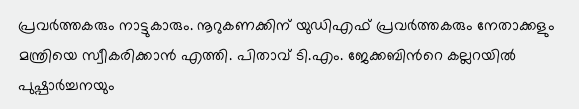പ്രവർത്തകരും നാട്ടുകാരും. നൂറുകണക്കിന് യുഡിഎഫ് പ്രവർത്തകരും നേതാക്കളും മന്ത്രിയെ സ്വീകരിക്കാൻ എത്തി. പിതാവ് ടി.എം. ജേക്കബിന്‍റെ കല്ലറയിൽ പുഷ്പാർച്ചനയും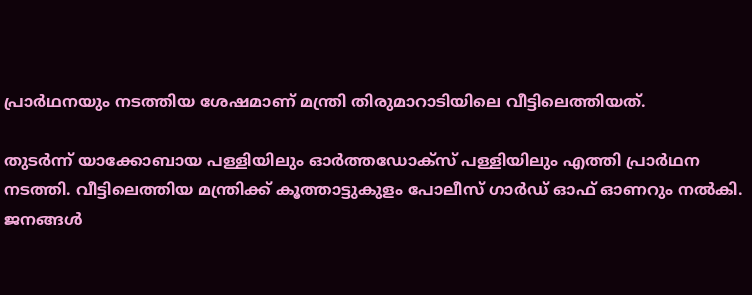പ്രാർഥനയും നടത്തിയ ശേഷമാണ് മന്ത്രി തിരുമാറാടിയിലെ വീട്ടിലെത്തിയത്.

തുടർന്ന് യാക്കോബായ പള്ളിയിലും ഓർത്തഡോക്സ് പള്ളിയിലും എത്തി പ്രാർഥന നടത്തി. വീട്ടിലെത്തിയ മന്ത്രിക്ക് കൂത്താട്ടുകുളം പോലീസ് ഗാർഡ് ഓഫ് ഓണറും നൽകി. ജനങ്ങൾ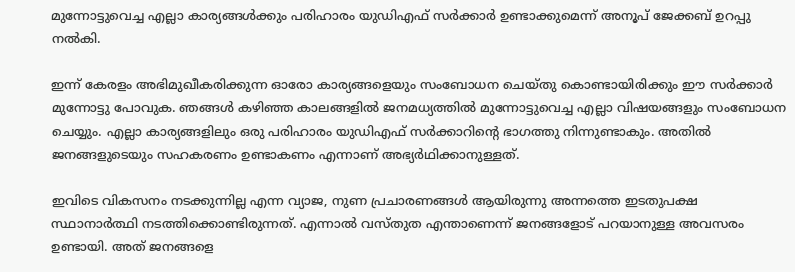മുന്നോട്ടുവെച്ച എല്ലാ കാര്യങ്ങൾക്കും പരിഹാരം യുഡിഎഫ് സർക്കാർ ഉണ്ടാക്കുമെന്ന് അനൂപ് ജേക്കബ് ഉറപ്പു നൽകി.

ഇന്ന് കേരളം അഭിമുഖീകരിക്കുന്ന ഓരോ കാര്യങ്ങളെയും സംബോധന ചെയ്തു കൊണ്ടായിരിക്കും ഈ സർക്കാർ മുന്നോട്ടു പോവുക. ഞങ്ങൾ കഴിഞ്ഞ കാലങ്ങളിൽ ജനമധ്യത്തിൽ മുന്നോട്ടുവെച്ച എല്ലാ വിഷയങ്ങളും സംബോധന ചെയ്യും. എല്ലാ കാര്യങ്ങളിലും ഒരു പരിഹാരം യുഡിഎഫ് സർക്കാറിന്റെ ഭാഗത്തു നിന്നുണ്ടാകും. അതിൽ ജനങ്ങളുടെയും സഹകരണം ഉണ്ടാകണം എന്നാണ് അഭ്യർഥിക്കാനുള്ളത്.

ഇവിടെ വികസനം നടക്കുന്നില്ല എന്ന വ്യാജ, നുണ പ്രചാരണങ്ങൾ ആയിരുന്നു അന്നത്തെ ഇടതുപക്ഷ സ്ഥാനാർത്ഥി നടത്തിക്കൊണ്ടിരുന്നത്. എന്നാൽ വസ്തുത എന്താണെന്ന് ജനങ്ങളോട് പറയാനുള്ള അവസരം ഉണ്ടായി. അത് ജനങ്ങളെ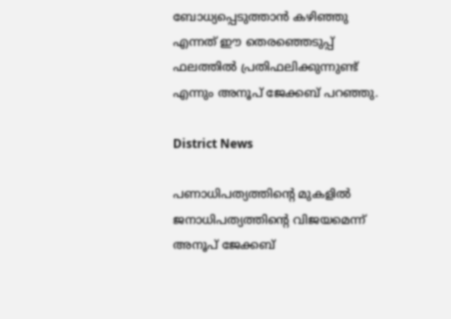ബോധ്യപ്പെടുത്താൻ കഴിഞ്ഞു എന്നത് ഈ തെരഞ്ഞെടുപ്പ് ഫലത്തിൽ പ്രതിഫലിക്കുന്നുണ്ട് എന്നും അനൂപ് ജേക്കബ് പറഞ്ഞു.

District News

പണാധിപത്യത്തിന്‍റെ മുകളിൽ ജനാധിപത്യത്തിന്‍റെ വിജയമെന്ന് അനൂപ് ജേക്കബ്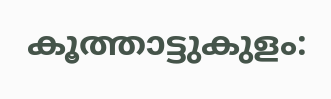കൂത്താട്ടുകുളം: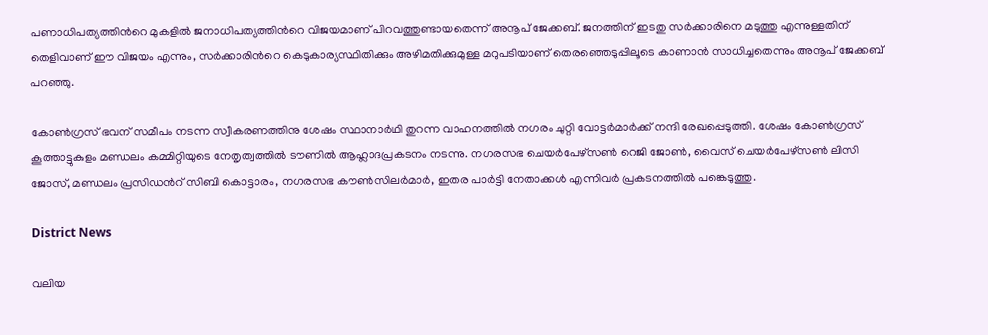പണാധിപത്യത്തിന്‍റെ മുകളിൽ ജനാധിപത്യത്തിന്‍റെ വിജയമാണ് പിറവത്തുണ്ടായതെന്ന് അനൂപ് ജേക്കബ്. ജനത്തിന് ഇടതു സർക്കാരിനെ മടുത്തു എന്നുള്ളതിന് തെളിവാണ് ഈ വിജയം എന്നും, സർക്കാരിന്‍റെ കെടുകാര്യസ്ഥിതിക്കും അഴിമതിക്കുമുള്ള മറുപടിയാണ് തെരഞ്ഞെടുപ്പിലൂടെ കാണാൻ സാധിച്ചതെന്നും അനൂപ് ജേക്കബ് പറഞ്ഞു.

കോൺഗ്രസ് ഭവന് സമീപം നടന്ന സ്വീകരണത്തിനു ശേഷം സ്ഥാനാർഥി തുറന്ന വാഹനത്തിൽ നഗരം ചുറ്റി വോട്ടർമാർക്ക് നന്ദി രേഖപ്പെടുത്തി. ശേഷം കോൺഗ്രസ് കൂത്താട്ടുകുളം മണ്ഡലം കമ്മിറ്റിയുടെ നേതൃത്വത്തിൽ ടൗണിൽ ആഹ്ലാദപ്രകടനം നടന്നു. നഗരസഭ ചെയർപേഴ്സൺ റെജി ജോൺ, വൈസ് ചെയർപേഴ്സൺ ലിസി ജോസ്, മണ്ഡലം പ്രസിഡന്‍റ് സിബി കൊട്ടാരം, നഗരസഭ കൗൺസിലർമാർ, ഇതര പാർട്ടി നേതാക്കൾ എന്നിവർ പ്രകടനത്തിൽ പങ്കെടുത്തു.

District News

വലിയ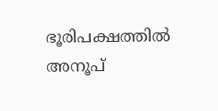ഭൂരിപക്ഷത്തിൽ അനൂപ്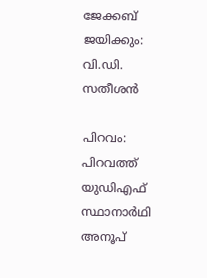ജേക്കബ് ജയിക്കും: വി.ഡി. സതീശൻ

പിറവം: പിറവത്ത് യുഡിഎഫ് സ്ഥാനാർഥി അനൂപ്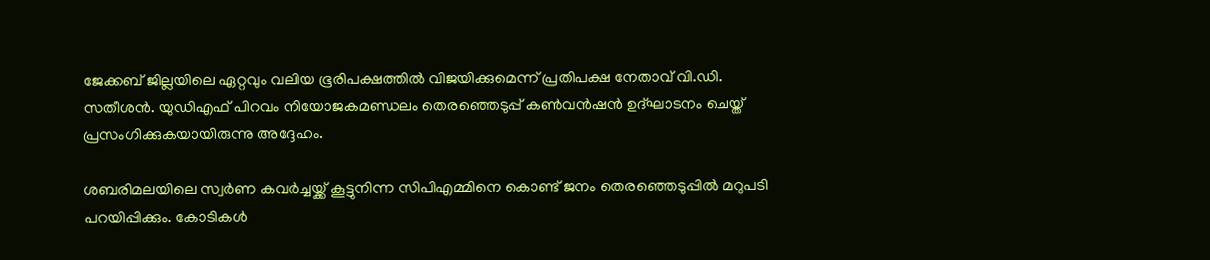ജേക്കബ് ജില്ലയിലെ ഏറ്റവും വലിയ ഭൂരിപക്ഷത്തിൽ വിജയിക്കുമെന്ന് പ്രതിപക്ഷ നേതാവ് വി.ഡി. സതീശൻ. യുഡിഎഫ് പിറവം നിയോജകമണ്ഡലം തെരഞ്ഞെടുപ്പ് കൺവൻഷൻ ഉദ്ഘാടനം ചെയ്ത് പ്രസംഗിക്കുകയായിരുന്നു അദ്ദേഹം.

ശബരിമലയിലെ സ്വർണ കവർച്ചയ്ക്ക് കൂട്ടുനിന്ന സിപിഎമ്മിനെ കൊണ്ട് ജനം തെരഞ്ഞെടുപ്പിൽ മറുപടി പറയിപ്പിക്കും. കോടികൾ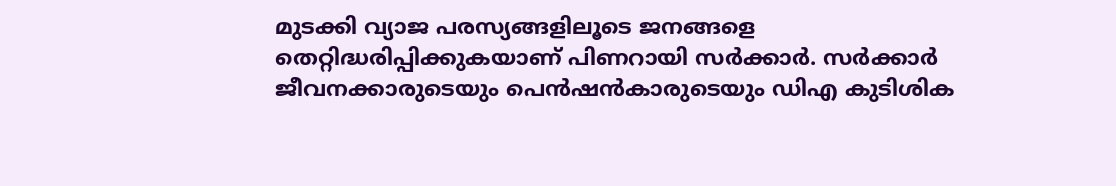മുടക്കി വ്യാജ പരസ്യങ്ങളിലൂടെ ജനങ്ങളെ തെറ്റിദ്ധരിപ്പിക്കുകയാണ് പിണറായി സർക്കാർ. സർക്കാർ ജീവനക്കാരുടെയും പെൻഷൻകാരുടെയും ഡിഎ കുടിശിക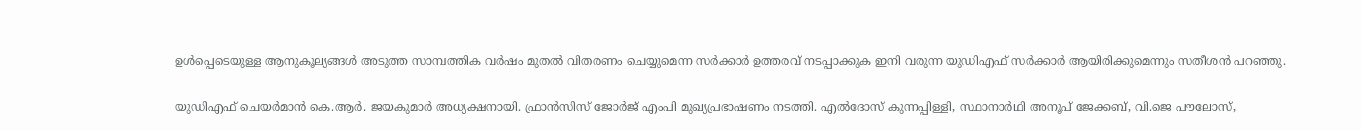ഉൾപ്പെടെയുള്ള ആനുകൂല്യങ്ങൾ അടുത്ത സാമ്പത്തിക വർഷം മുതൽ വിതരണം ചെയ്യുമെന്ന സർക്കാർ ഉത്തരവ് നടപ്പാക്കുക ഇനി വരുന്ന യുഡിഎഫ് സർക്കാർ ആയിരിക്കുമെന്നും സതീശൻ പറഞ്ഞു.

യുഡിഎഫ് ചെയർമാൻ കെ.ആർ. ജയകുമാർ അധ്യക്ഷനായി. ഫ്രാൻസിസ് ജോർജ് എംപി മുഖ്യപ്രഭാഷണം നടത്തി. എൽദോസ് കുന്നപ്പിള്ളി, സ്ഥാനാർഥി അനൂപ് ജേക്കബ്, വി.ജെ പൗലോസ്,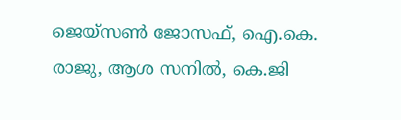ജെയ്സൺ ജോസഫ്, ഐ.കെ. രാജു, ആശ സനിൽ, കെ.ജി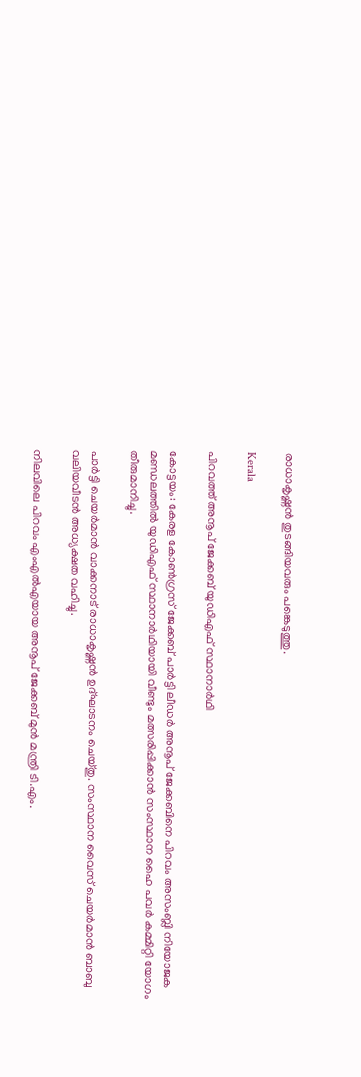രാധാകൃഷ്ണൻ തുടങ്ങിയവരും പങ്കെടുത്തു.

Kerala

പിറവത്ത് അനൂപ് ജേക്കബ് യുഡിഎഫ് സ്ഥാനാർഥി

കോട്ടയം: കേരള കോണ്‍ഗ്രസ് ജേക്കബ് പാര്‍ട്ടി ലീഡര്‍ അനൂപ് ജേക്കബിനെ പിറവം അസംബ്ലി നിയോജക മണ്ഡലത്തില്‍ യുഡിഎഫ് സ്ഥാനാര്‍ഥിയായി വീണ്ടും മത്സരിപ്പിക്കാന്‍ സംസ്ഥാന ഹൈ പവര്‍ കമ്മിറ്റി യോഗം തീരുമാനിച്ചു.

പാര്‍ട്ടി ചെയര്‍മാന്‍ വാക്കനാട് രാധാകൃഷ്ണന്‍ ഉദ്ഘാടനം ചെയ്തു. സംസ്ഥാന വൈസ്‌ ചെയര്‍മാന്‍ ബാബു വലിയവീടന്‍ അധ്യക്ഷത വഹിച്ചു.

നിലവിലെ പിറവം എംഎൽഎയായ അനൂപ് ജേക്കബ് മുൻ മന്ത്രി ടി.എം.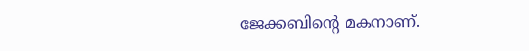ജേക്കബിന്‍റെ മകനാണ്.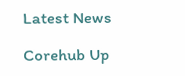Latest News

Corehub Up